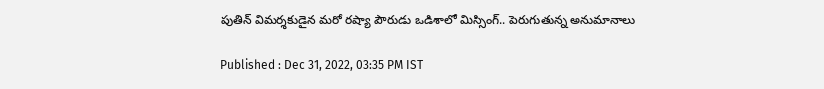పుతిన్ విమర్శకుడైన మరో రష్యా పౌరుడు ఒడిశాలో మిస్సింగ్.. పెరుగుతున్న అనుమానాలు

Published : Dec 31, 2022, 03:35 PM IST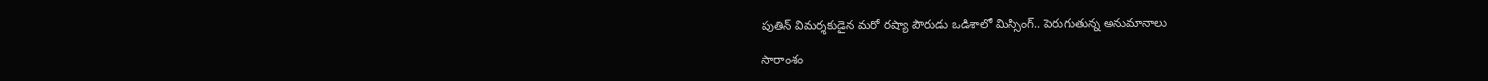పుతిన్ విమర్శకుడైన మరో రష్యా పౌరుడు ఒడిశాలో మిస్సింగ్.. పెరుగుతున్న అనుమానాలు

సారాంశం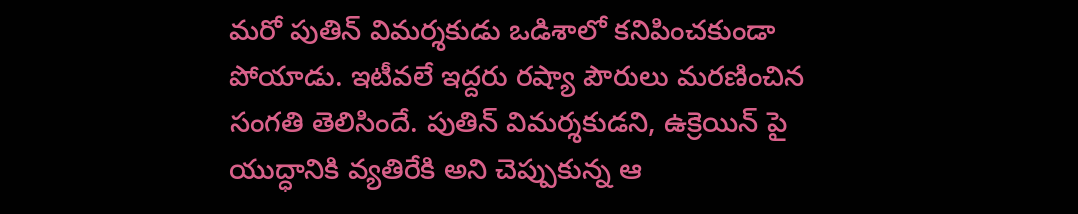మరో పుతిన్ విమర్శకుడు ఒడిశాలో కనిపించకుండా పోయాడు. ఇటీవలే ఇద్దరు రష్యా పౌరులు మరణించిన సంగతి తెలిసిందే. పుతిన్ విమర్శకుడని, ఉక్రెయిన్ పై యుద్ధానికి వ్యతిరేకి అని చెప్పుకున్న ఆ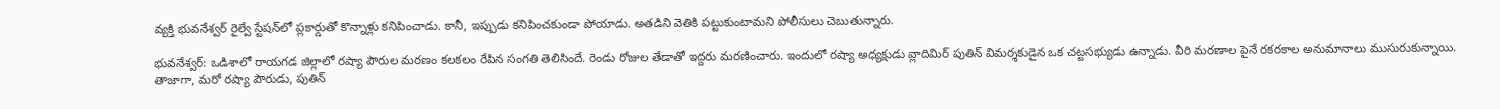వ్యక్తి భువనేశ్వర్ రైల్వే స్టేషన్‌లో ప్లకార్డుతో కొన్నాళ్లు కనిపించాడు. కానీ, ఇప్పుడు కనిపించకుండా పోయాడు. అతడిని వెతికి పట్టుకుంటామని పోలీసులు చెబుతున్నారు.

భువనేశ్వర్: ఒడిశాలో రాయగడ జిల్లాలో రష్యా పౌరుల మరణం కలకలం రేపిన సంగతి తెలిసిందే. రెండు రోజుల తేడాతో ఇద్దరు మరణించారు. ఇందులో రష్యా అధ్యక్షుడు వ్లాదిమిర్ పుతిన్ విమర్శకుడైన ఒక చట్టసభ్యుడు ఉన్నాడు. వీరి మరణాల పైనే రకరకాల అనుమానాలు ముసురుకున్నాయి. తాజాగా, మరో రష్యా పౌరుడు, పుతిన్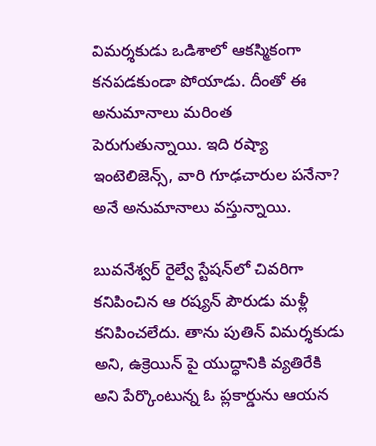విమర్శకుడు ఒడిశాలో ఆకస్మికంగా కనపడకుండా పోయాడు. దీంతో ఈ అనుమానాలు మరింత పెరుగుతున్నాయి. ఇది రష్యా ఇంటెలిజెన్స్, వారి గూఢచారుల పనేనా? అనే అనుమానాలు వస్తున్నాయి.

బువనేశ్వర్ రైల్వే స్టేషన్‌లో చివరిగా కనిపించిన ఆ రష్యన్ పౌరుడు మళ్లీ కనిపించలేదు. తాను పుతిన్ విమర్శకుడు అని, ఉక్రెయిన్ పై యుద్ధానికి వ్యతిరేకి అని పేర్కొంటున్న ఓ ప్లకార్డును ఆయన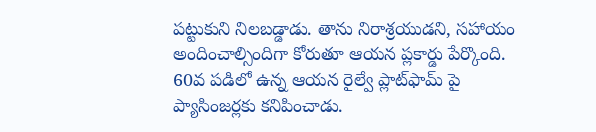పట్టుకుని నిలబడ్డాడు. తాను నిరాశ్రయుడని, సహాయం అందించాల్సిందిగా కోరుతూ ఆయన ప్లకార్డు పేర్కొంది. 60వ పడిలో ఉన్న ఆయన రైల్వే ప్లాట్‌ఫామ్ పై ప్యాసింజర్లకు కనిపించాడు.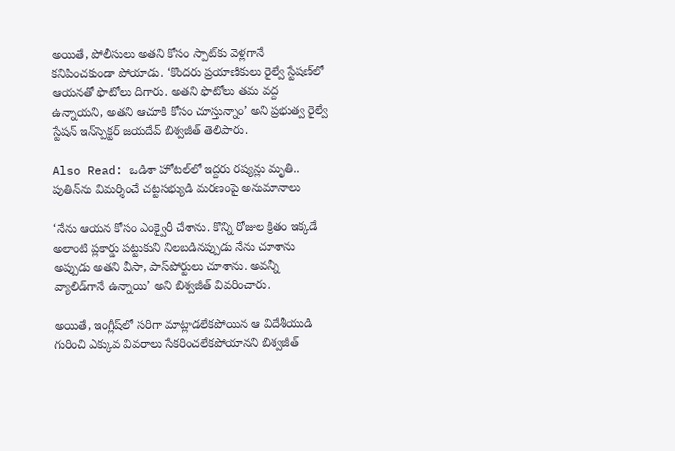అయితే, పోలీసులు అతని కోసం స్పాట్‌కు వెళ్లగానే కనిపించకుండా పోయాడు. ‘కొందరు ప్రయాణికులు రైల్వే స్టేషణ్‌లో ఆయనతో ఫొటోలు దిగారు. అతని ఫొటోలు తమ వద్ద ఉన్నాయని, అతని ఆచూకి కోసం చూస్తున్నాం’ అని ప్రభుత్వ రైల్వే స్టేషన్ ఇన్‌స్పెక్టర్ జయదేవ్ బిశ్వజీత్ తెలిపారు.

Also Read: ఒడిశా హోటల్‌లో ఇద్దరు రష్యన్లు మృతి.. పుతిన్‌ను విమర్శించే చట్టసభ్యుడి మరణంపై అనుమానాలు

‘నేను ఆయన కోసం ఎంక్వైరీ చేశాను. కొన్ని రోజుల క్రితం ఇక్కడే అలాంటి ప్లకార్డు పట్టుకుని నిలబడినప్పుడు నేను చూశాను అప్పుడు అతని వీసా, పాస్‌పోర్టులు చూశాను. అవన్నీ వ్యాలిడ్‌గానే ఉన్నాయి’ అని బిశ్వజీత్ వివరించారు.

అయితే, ఇంగ్లీష్‌లో సరిగా మాట్లాడలేకపోయిన ఆ విదేశీయుడి గురించి ఎక్కువ వివరాలు సేకరించలేకపోయానని బిశ్వజీత్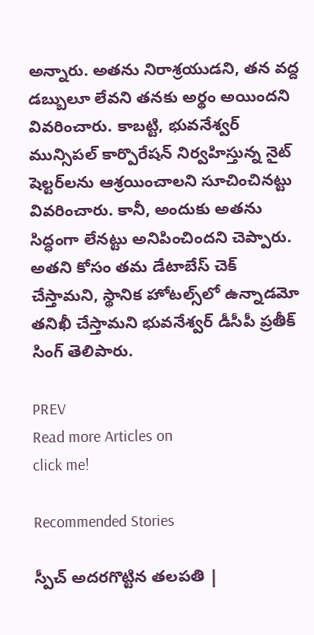అన్నారు. అతను నిరాశ్రయుడని, తన వద్ద డబ్బులూ లేవని తనకు అర్థం అయిందని వివరించారు. కాబట్టి, భువనేశ్వర్ మున్సిపల్ కార్పొరేషన్ నిర్వహిస్తున్న నైట్ షెల్టర్‌లను ఆశ్రయించాలని సూచించినట్టు వివరించారు. కానీ, అందుకు అతను సిద్ధంగా లేనట్టు అనిపించిందని చెప్పారు. అతని కోసం తమ డేటాబేస్ చెక్ చేస్తామని, స్థానిక హోటల్స్‌లో ఉన్నాడమో తనిఖీ చేస్తామని భువనేశ్వర్ డీసీపీ ప్రతీక్ సింగ్ తెలిపారు.

PREV
Read more Articles on
click me!

Recommended Stories

స్పీచ్ అదరగొట్టిన తలపతి |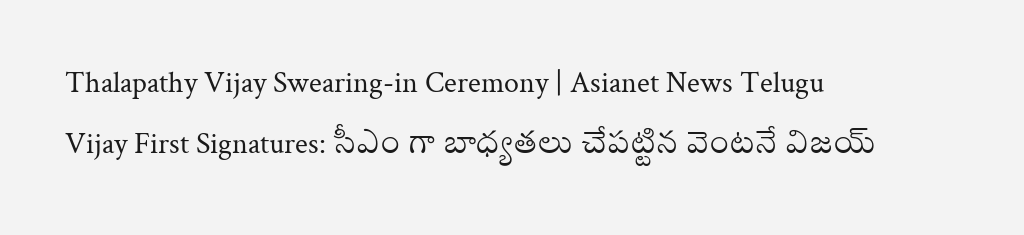Thalapathy Vijay Swearing-in Ceremony | Asianet News Telugu
Vijay First Signatures: సీఎం గా బాధ్యతలు చేపట్టిన వెంటనే విజయ్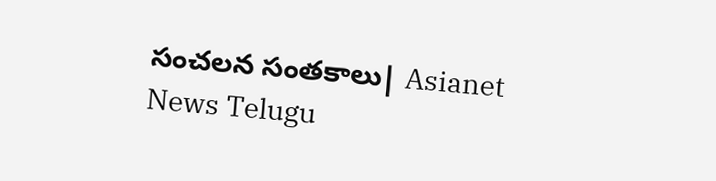సంచలన సంతకాలు| Asianet News Telugu